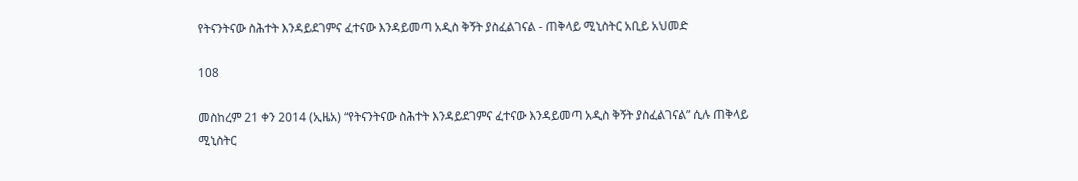የትናንትናው ስሕተት እንዳይደገምና ፈተናው እንዳይመጣ አዲስ ቅኝት ያስፈልገናል - ጠቅላይ ሚኒስትር አቢይ አህመድ

108

መስከረም 21 ቀን 2014 (ኢዜአ) “የትናንትናው ስሕተት እንዳይደገምና ፈተናው እንዳይመጣ አዲስ ቅኝት ያስፈልገናል” ሲሉ ጠቅላይ ሚኒስትር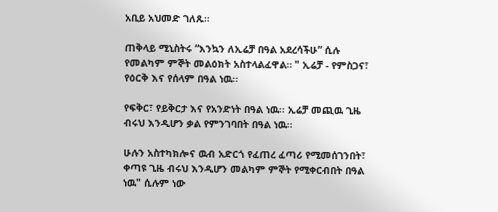አቢይ አህመድ ገለጹ።

ጠቅላይ ሚኒስትሩ “እንኳን ለኢሬቻ በዓል አደረሳችሁ” ሲሉ የመልካም ምኞት መልዕክት አስተላልፈዋል። " ኢሬቻ - የምስጋና፣ የዕርቅ እና የሰላም በዓል ነዉ፡፡

የፍቅር፣ የይቅርታ እና የአንድነት በዓል ነዉ፡፡ ኢሬቻ መጪዉ ጊዜ ብሩህ እንዲሆን ቃል የምንገባበት በዓል ነዉ፡፡

ሁሉን አስተካክሎና ዉብ አድርጎ የፈጠረ ፈጣሪ የሚመሰገንበት፣ ቀጣዩ ጊዜ ብሩህ እንዲሆን መልካም ምኞት የሚቀርብበት በዓል ነዉ" ሲሉም ነው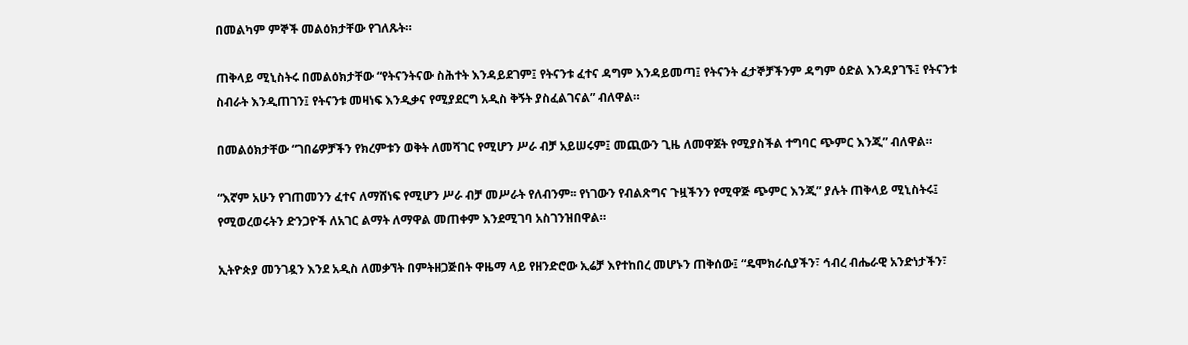በመልካም ምኞች መልዕክታቸው የገለጹት።

ጠቅላይ ሚኒስትሩ በመልዕክታቸው “የትናንትናው ስሕተት እንዳይደገም፤ የትናንቱ ፈተና ዳግም እንዳይመጣ፤ የትናንት ፈታኞቻችንም ዳግም ዕድል እንዳያገኙ፤ የትናንቱ ስብራት እንዲጠገን፤ የትናንቱ መዛነፍ እንዲቃና የሚያደርግ አዲስ ቅኝት ያስፈልገናል” ብለዋል።

በመልዕክታቸው “ገበሬዎቻችን የክረምቱን ወቅት ለመሻገር የሚሆን ሥራ ብቻ አይሠሩም፤ መጪውን ጊዜ ለመዋጀት የሚያስችል ተግባር ጭምር እንጂ” ብለዋል።

“እኛም አሁን የገጠመንን ፈተና ለማሸነፍ የሚሆን ሥራ ብቻ መሥራት የለብንም፡፡ የነገውን የብልጽግና ጉዟችንን የሚዋጅ ጭምር እንጂ” ያሉት ጠቅላይ ሚኒስትሩ፤ የሚወረወሩትን ድንጋዮች ለአገር ልማት ለማዋል መጠቀም እንደሚገባ አስገንዝበዋል።

ኢትዮጵያ መንገዷን እንደ አዲስ ለመቃኘት በምትዘጋጅበት ዋዜማ ላይ የዘንድሮው ኢሬቻ እየተከበረ መሆኑን ጠቅሰው፤ “ዴሞክራሲያችን፣ ኅብረ ብሔራዊ አንድነታችን፣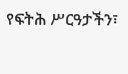የፍትሕ ሥርዓታችን፣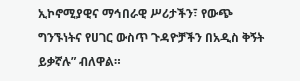ኢኮኖሚያዊና ማኅበራዊ ሥሪታችን፣ የውጭ ግንኙነትና የሀገር ውስጥ ጉዳዮቻችን በአዲስ ቅኝት ይቃኛሉ” ብለዋል።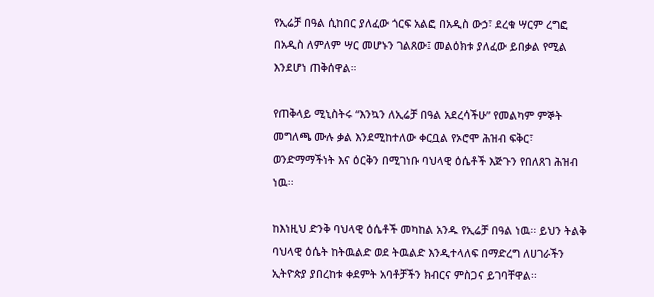የኢሬቻ በዓል ሲከበር ያለፈው ጎርፍ አልፎ በአዲስ ውኃ፣ ደረቁ ሣርም ረግፎ በአዲስ ለምለም ሣር መሆኑን ገልጸው፤ መልዕክቱ ያለፈው ይበቃል የሚል እንደሆነ ጠቅሰዋል።

የጠቅላይ ሚኒስትሩ “እንኳን ለኢሬቻ በዓል አደረሳችሁ” የመልካም ምኞት መግለጫ ሙሉ ቃል እንደሚከተለው ቀርቧል የኦሮሞ ሕዝብ ፍቅር፣ ወንድማማችነት እና ዕርቅን በሚገነቡ ባህላዊ ዕሴቶች እጅጉን የበለጸገ ሕዝብ ነዉ፡፡

ከእነዚህ ድንቅ ባህላዊ ዕሴቶች መካከል አንዱ የኢሬቻ በዓል ነዉ፡፡ ይህን ትልቅ ባህላዊ ዕሴት ከትዉልድ ወደ ትዉልድ እንዲተላለፍ በማድረግ ለሀገራችን ኢትዮጵያ ያበረከቱ ቀደምት አባቶቻችን ክብርና ምስጋና ይገባቸዋል፡፡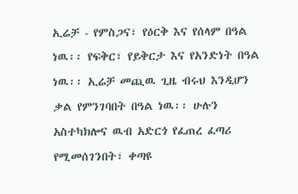ኢሬቻ - የምስጋና፣ የዕርቅ እና የሰላም በዓል ነዉ፡፡ የፍቅር፣ የይቅርታ እና የአንድነት በዓል ነዉ፡፡ ኢሬቻ መጪዉ ጊዜ ብሩህ እንዲሆን ቃል የምንገባበት በዓል ነዉ፡፡ ሁሉን አስተካክሎና ዉብ አድርጎ የፈጠረ ፈጣሪ የሚመሰገንበት፣ ቀጣዩ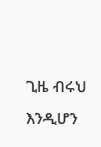ጊዜ ብሩህ እንዲሆን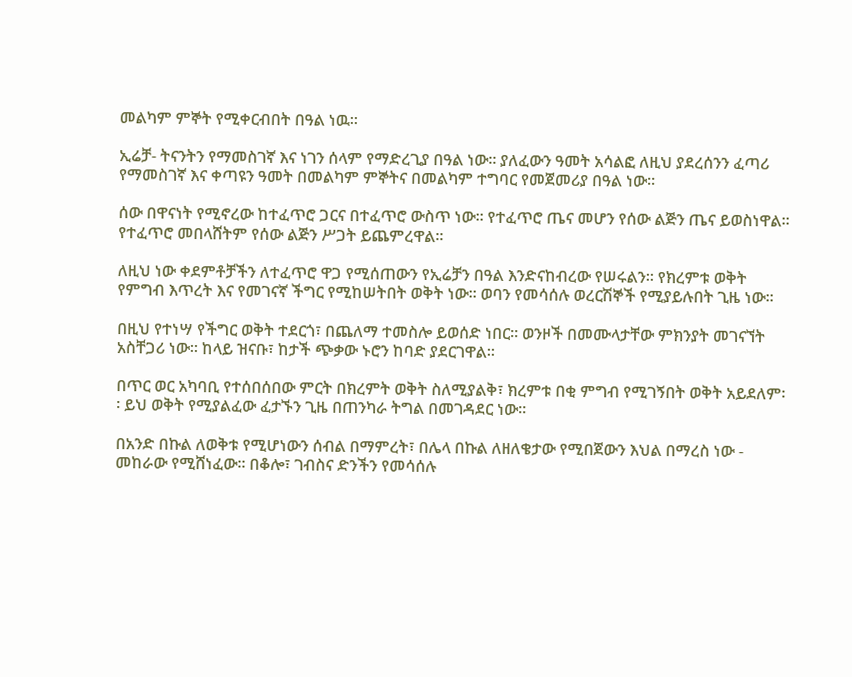መልካም ምኞት የሚቀርብበት በዓል ነዉ፡፡

ኢሬቻ- ትናንትን የማመስገኛ እና ነገን ሰላም የማድረጊያ በዓል ነው፡፡ ያለፈውን ዓመት አሳልፎ ለዚህ ያደረሰንን ፈጣሪ የማመስገኛ እና ቀጣዩን ዓመት በመልካም ምኞትና በመልካም ተግባር የመጀመሪያ በዓል ነው፡፡

ሰው በዋናነት የሚኖረው ከተፈጥሮ ጋርና በተፈጥሮ ውስጥ ነው፡፡ የተፈጥሮ ጤና መሆን የሰው ልጅን ጤና ይወስነዋል፡፡ የተፈጥሮ መበላሸትም የሰው ልጅን ሥጋት ይጨምረዋል፡፡

ለዚህ ነው ቀደምቶቻችን ለተፈጥሮ ዋጋ የሚሰጠውን የኢሬቻን በዓል እንድናከብረው የሠሩልን፡፡ የክረምቱ ወቅት የምግብ እጥረት እና የመገናኛ ችግር የሚከሠትበት ወቅት ነው፡፡ ወባን የመሳሰሉ ወረርሽኞች የሚያይሉበት ጊዜ ነው፡፡

በዚህ የተነሣ የችግር ወቅት ተደርጎ፣ በጨለማ ተመስሎ ይወሰድ ነበር፡፡ ወንዞች በመሙላታቸው ምክንያት መገናኘት አስቸጋሪ ነው፡፡ ከላይ ዝናቡ፣ ከታች ጭቃው ኑሮን ከባድ ያደርገዋል፡፡

በጥር ወር አካባቢ የተሰበሰበው ምርት በክረምት ወቅት ስለሚያልቅ፣ ክረምቱ በቂ ምግብ የሚገኝበት ወቅት አይደለም፡፡ ይህ ወቅት የሚያልፈው ፈታኙን ጊዜ በጠንካራ ትግል በመገዳደር ነው፡፡

በአንድ በኩል ለወቅቱ የሚሆነውን ሰብል በማምረት፣ በሌላ በኩል ለዘለቄታው የሚበጀውን እህል በማረስ ነው - መከራው የሚሸነፈው፡፡ በቆሎ፣ ገብስና ድንችን የመሳሰሉ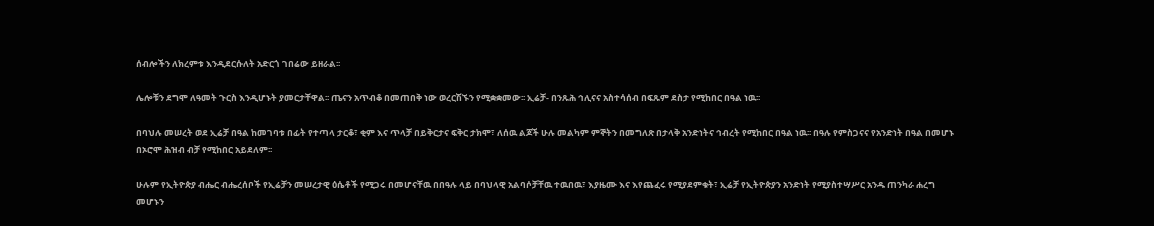ሰብሎችን ለክረምቱ እንዲደርሱለት አድርጎ ገበሬው ይዘራል፡፡

ሌሎቹን ደግሞ ለዓመት ጉርስ እንዲሆኑት ያመርታቸዋል፡፡ ጤናን አጥብቆ በመጠበቅ ነው ወረርሽኙን የሚቋቋመው፡፡ ኢሬቻ- በንጹሕ ኅሊናና አስተሳሰብ በፍጹም ደስታ የሚከበር በዓል ነዉ፡፡

በባህሉ መሠረት ወደ ኢሬቻ በዓል ከመገባቱ በፊት የተጣላ ታርቆ፣ ቂም እና ጥላቻ በይቅርታና ፍቅር ታክሞ፣ ለሰዉ ልጆች ሁሉ መልካም ምኞትን በመግለጽ በታላቅ አንድነትና ኅብረት የሚከበር በዓል ነዉ፡፡ በዓሉ የምስጋናና የአንድነት በዓል በመሆኑ በኦሮሞ ሕዝብ ብቻ የሚከበር አይደለም፡፡

ሁሉም የኢትዮጵያ ብሔር ብሔረሰቦች የኢሬቻን መሠረታዊ ዕሴቶች የሚጋሩ በመሆናቸዉ በበዓሉ ላይ በባህላዊ አልባሶቻቸዉ ተዉበዉ፣ እያዜሙ እና እየጨፈሩ የሚያደምቁት፣ ኢሬቻ የኢትዮጵያን አንድነት የሚያስተሣሥር አንዱ ጠንካራ ሐረግ መሆኑን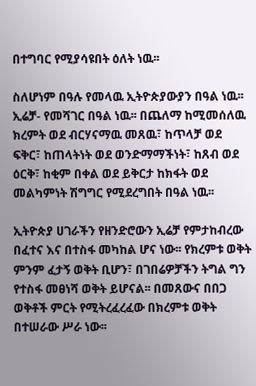በተግባር የሚያሳዩበት ዕለት ነዉ፡፡

ስለሆነም በዓሉ የመላዉ ኢትዮጵያውያን በዓል ነዉ፡፡ ኢሬቻ- የመሻገር በዓል ነዉ፡፡ በጨለማ ከሚመሰለዉ ክረምት ወደ ብርሃናማዉ መጸዉ፣ ከጥላቻ ወደ ፍቅር፣ ከጠላትነት ወደ ወንድማማችነት፣ ከጸብ ወደ ዕርቅ፣ ከቂም በቀል ወደ ይቅርታ ከክፋት ወደ መልካምነት ሽግግር የሚደረግበት በዓል ነዉ፡፡

ኢትዮጵያ ሀገራችን የዘንድሮውን ኢሬቻ የምታከብረው በፈተና እና በተስፋ መካከል ሆና ነው፡፡ የክረምቱ ወቅት ምንም ፈታኝ ወቅት ቢሆን፣ በገበሬዎቻችን ትግል ግን የተስፋ መፀነሻ ወቅት ይሆናል፡፡ በመጸውና በበጋ ወቅቶች ምርት የሚትረፈረፈው በክረምቱ ወቅት በተሠራው ሥራ ነው፡፡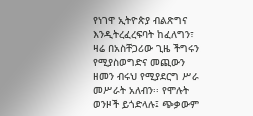የነገዋ ኢትዮጵያ ብልጽግና እንዲትረፈረፍባት ከፈለግን፣ ዛሬ በአስቸጋሪው ጊዜ ችግሩን የሚያስወግድና መጪውን ዘመን ብሩህ የሚያደርግ ሥራ መሥራት አለብን፡፡ የሞሉት ወንዞች ይጎድላሉ፤ ጭቃውም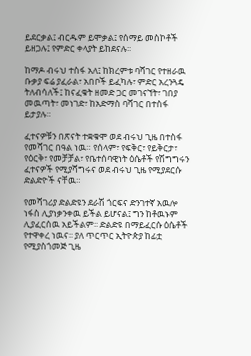ይደርቃል፤ ብርዱም ይሞቃል፤ የሰማይ መስኮቶች ይዘጋሉ፤ የምድር ቀላያት ይከደናሉ፡፡

ከማዶ ብሩህ ተስፋ አለ፤ ከክረምቱ ባሻገር የተዘራዉ ቡቃያ ፍሬ ያፈራል፣ አበቦች ይፈካሉ፣ ምድር አረንጓዴ ትለብሳለች፤ ከናፈቁት ዘመድ ጋር መገናኘት፣ ገበያ መዉጣት፣ መነገድ፣ ከአድማስ ባሻገር በተስፋ ይታያሉ።

ፈተናዎቹን በጽናት ተቋቁሞ ወደ ብሩህ ጊዜ በተስፋ የመሻገር በዓል ነዉ። የሰላም፣ የፍቅር፣ የይቅርታ፣ የዕርቅ፣ የመቻቻል፣ የቤተሰባዊነት ዕሴቶች የሽግግሩን ፈተናዎች የሚያሻግሩና ወደ ብሩህ ጊዜ የሚያደርሱ ድልድዮች ናቸዉ።

የመሻገሪያ ድልድዩን ደራሽ ጎርፍና ድንገተኛ አዉሎ ነፋስ ሊያነቃንቀዉ ይችል ይሆናል፤ ግን ከቶዉኑም ሊያፈርሰዉ አይችልም፡፡ ድልድዩ በማይፈርሱ ዕሴቶች የተዋቀረ ነዉና፡፡ ያለ ጥርጥር ኢትዮጵያ ከፊቷ የሚያስጎመጅ ጊዜ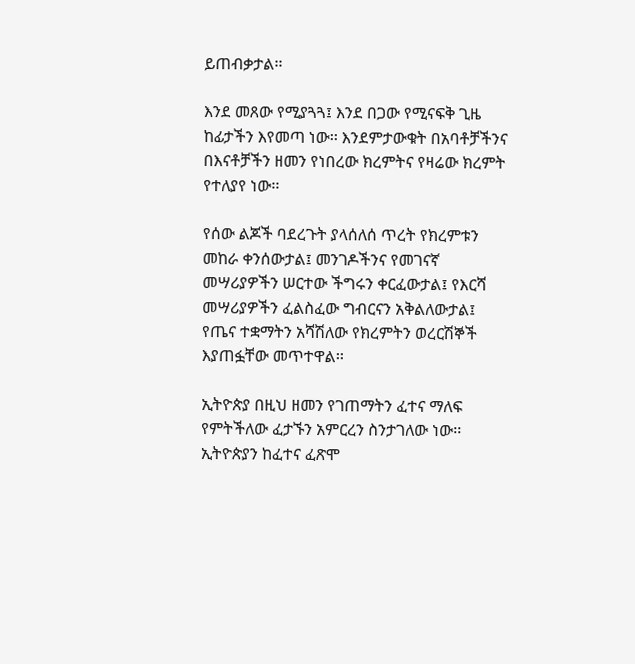ይጠብቃታል፡፡

እንደ መጸው የሚያጓጓ፤ እንደ በጋው የሚናፍቅ ጊዜ ከፊታችን እየመጣ ነው፡፡ እንደምታውቁት በአባቶቻችንና በእናቶቻችን ዘመን የነበረው ክረምትና የዛሬው ክረምት የተለያየ ነው፡፡

የሰው ልጆች ባደረጉት ያላሰለሰ ጥረት የክረምቱን መከራ ቀንሰውታል፤ መንገዶችንና የመገናኛ መሣሪያዎችን ሠርተው ችግሩን ቀርፈውታል፤ የእርሻ መሣሪያዎችን ፈልስፈው ግብርናን አቅልለውታል፤ የጤና ተቋማትን አሻሽለው የክረምትን ወረርሽኞች እያጠፏቸው መጥተዋል፡፡

ኢትዮጵያ በዚህ ዘመን የገጠማትን ፈተና ማለፍ የምትችለው ፈታኙን አምርረን ስንታገለው ነው፡፡ ኢትዮጵያን ከፈተና ፈጽሞ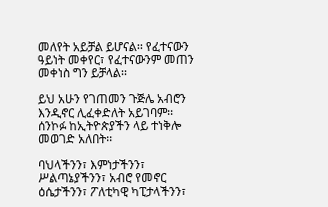መለየት አይቻል ይሆናል፡፡ የፈተናውን ዓይነት መቀየር፣ የፈተናውንም መጠን መቀነስ ግን ይቻላል፡፡

ይህ አሁን የገጠመን ጉጅሌ አብሮን እንዲኖር ሊፈቀድለት አይገባም፡፡ ሰንኮፉ ከኢትዮጵያችን ላይ ተነቅሎ መወገድ አለበት፡፡

ባህላችንን፣ እምነታችንን፣ ሥልጣኔያችንን፣ አብሮ የመኖር ዕሴታችንን፣ ፖለቲካዊ ካፒታላችንን፣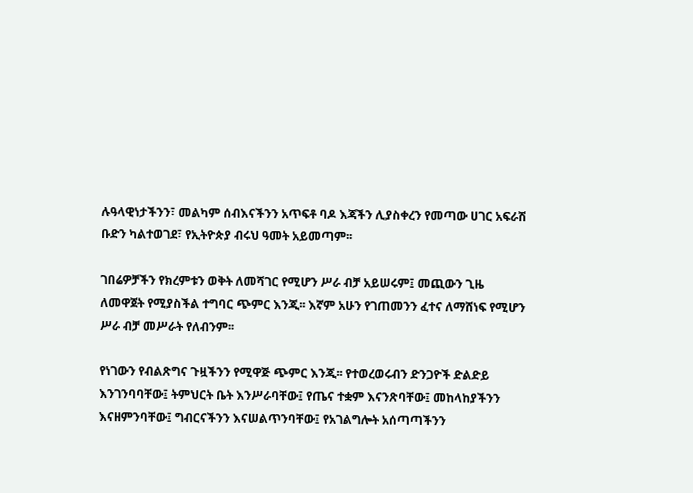ሉዓላዊነታችንን፣ መልካም ሰብእናችንን አጥፍቶ ባዶ እጃችን ሊያስቀረን የመጣው ሀገር አፍራሽ ቡድን ካልተወገደ፣ የኢትዮጵያ ብሩህ ዓመት አይመጣም፡፡

ገበሬዎቻችን የክረምቱን ወቅት ለመሻገር የሚሆን ሥራ ብቻ አይሠሩም፤ መጪውን ጊዜ ለመዋጀት የሚያስችል ተግባር ጭምር እንጂ፡፡ እኛም አሁን የገጠመንን ፈተና ለማሸነፍ የሚሆን ሥራ ብቻ መሥራት የለብንም፡፡

የነገውን የብልጽግና ጉዟችንን የሚዋጅ ጭምር እንጂ፡፡ የተወረወሩብን ድንጋዮች ድልድይ እንገንባባቸው፤ ትምህርት ቤት እንሥራባቸው፤ የጤና ተቋም እናንጽባቸው፤ መከላከያችንን እናዘምንባቸው፤ ግብርናችንን እናሠልጥንባቸው፤ የአገልግሎት አሰጣጣችንን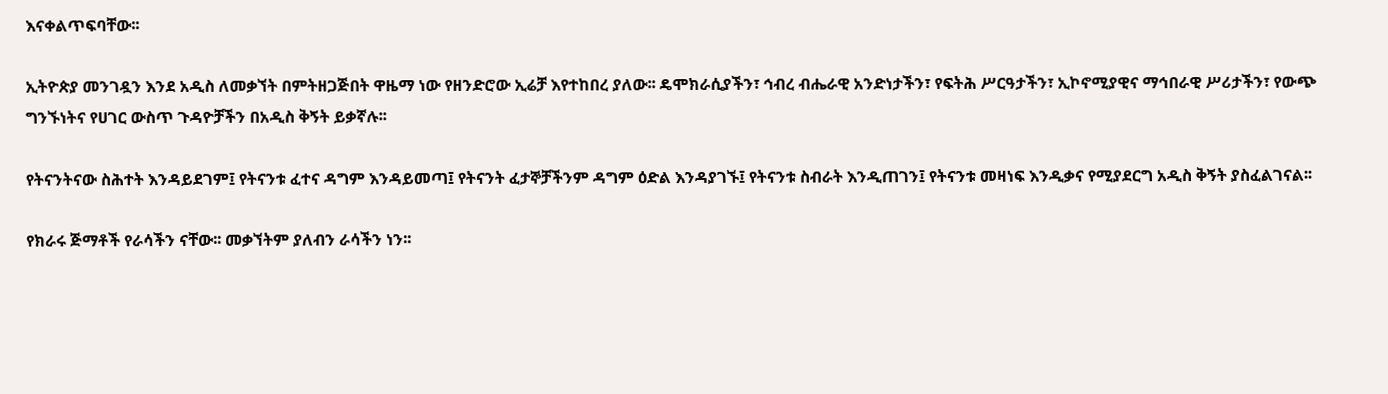እናቀልጥፍባቸው፡፡

ኢትዮጵያ መንገዷን እንደ አዲስ ለመቃኘት በምትዘጋጅበት ዋዜማ ነው የዘንድሮው ኢሬቻ እየተከበረ ያለው፡፡ ዴሞክራሲያችን፣ ኅብረ ብሔራዊ አንድነታችን፣ የፍትሕ ሥርዓታችን፣ ኢኮኖሚያዊና ማኅበራዊ ሥሪታችን፣ የውጭ ግንኙነትና የሀገር ውስጥ ጉዳዮቻችን በአዲስ ቅኝት ይቃኛሉ፡፡

የትናንትናው ስሕተት እንዳይደገም፤ የትናንቱ ፈተና ዳግም እንዳይመጣ፤ የትናንት ፈታኞቻችንም ዳግም ዕድል እንዳያገኙ፤ የትናንቱ ስብራት እንዲጠገን፤ የትናንቱ መዛነፍ እንዲቃና የሚያደርግ አዲስ ቅኝት ያስፈልገናል፡፡

የክራሩ ጅማቶች የራሳችን ናቸው፡፡ መቃኘትም ያለብን ራሳችን ነን፡፡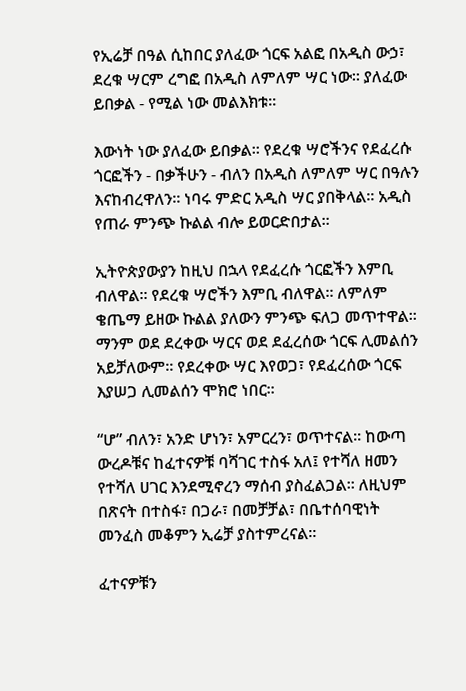የኢሬቻ በዓል ሲከበር ያለፈው ጎርፍ አልፎ በአዲስ ውኃ፣ ደረቁ ሣርም ረግፎ በአዲስ ለምለም ሣር ነው፡፡ ያለፈው ይበቃል - የሚል ነው መልእክቱ፡፡

እውነት ነው ያለፈው ይበቃል፡፡ የደረቁ ሣሮችንና የደፈረሱ ጎርፎችን - በቃችሁን - ብለን በአዲስ ለምለም ሣር በዓሉን እናከብረዋለን፡፡ ነባሩ ምድር አዲስ ሣር ያበቅላል፡፡ አዲስ የጠራ ምንጭ ኩልል ብሎ ይወርድበታል፡፡

ኢትዮጵያውያን ከዚህ በኋላ የደፈረሱ ጎርፎችን እምቢ ብለዋል፡፡ የደረቁ ሣሮችን እምቢ ብለዋል፡፡ ለምለም ቄጤማ ይዘው ኩልል ያለውን ምንጭ ፍለጋ መጥተዋል፡፡ ማንም ወደ ደረቀው ሣርና ወደ ደፈረሰው ጎርፍ ሊመልሰን አይቻለውም፡፡ የደረቀው ሣር እየወጋ፣ የደፈረሰው ጎርፍ እያሠጋ ሊመልሰን ሞክሮ ነበር፡፡

“ሆ” ብለን፣ አንድ ሆነን፣ አምርረን፣ ወጥተናል፡፡ ከውጣ ውረዶቹና ከፈተናዎቹ ባሻገር ተስፋ አለ፤ የተሻለ ዘመን የተሻለ ሀገር እንደሚኖረን ማሰብ ያስፈልጋል፡፡ ለዚህም በጽናት በተስፋ፣ በጋራ፣ በመቻቻል፣ በቤተሰባዊነት መንፈስ መቆምን ኢሬቻ ያስተምረናል።

ፈተናዎቹን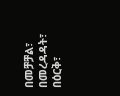በመቻቻል፣ በመረዳዳት፣ በዕርቅ፣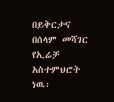በይቅርታና በሰላም መሻገር የኢሬቻ አስተምህሮት ነዉ፡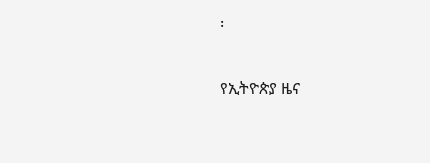፡

የኢትዮጵያ ዜና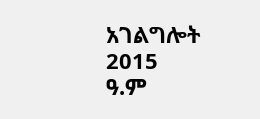አገልግሎት
2015
ዓ.ም